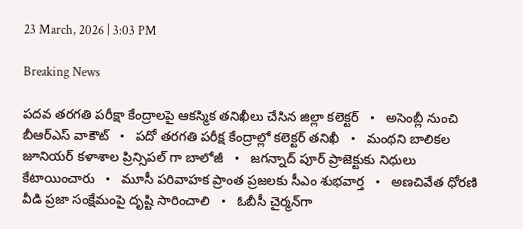23 March, 2026 | 3:03 PM

Breaking News

పదవ తరగతి పరీక్షా కేంద్రాలపై ఆకస్మిక తనిఖీలు చేసిన జిల్లా కలెక్టర్   •   అసెంబ్లీ నుంచి బీఆర్ఎస్ వాకౌట్   •   పదో తరగతి పరీక్ష కేంద్రాల్లో కలెక్టర్ తనిఖీ   •   మంథని బాలికల జూనియర్ కళాశాల ప్రిన్సిపల్ గా బాలోజీ   •   జగన్నాద్ పూర్ ప్రాజెక్టుకు నిధులు కేటాయించారు   •   మూసీ పరివాహక ప్రాంత ప్రజలకు సీఎం శుభవార్త   •   అణచివేత ధోరణి వీడి ప్రజా సంక్షేమంపై దృష్టి సారించాలి   •   ఓబీసీ చైర్మన్‌గా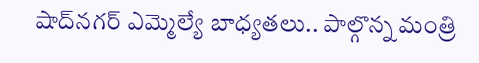షాద్‌నగర్ ఎమ్మెల్యే బాధ్యతలు.. పాల్గొన్న మంత్రి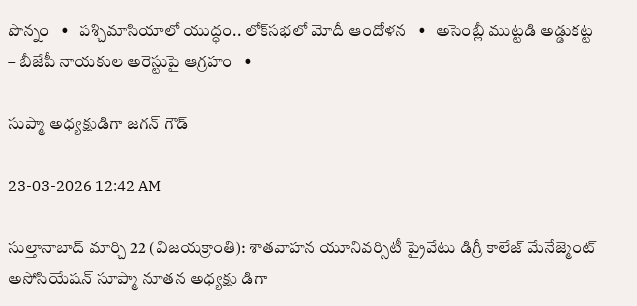పొన్నం   •   పశ్చిమాసియాలో యుద్ధం.. లోక్‌సభలో మోదీ ఆందోళన   •   అసెంబ్లీ ముట్టడి అడ్డుకట్ట – బీజేపీ నాయకుల అరెస్టుపై ఆగ్రహం   •

సుప్మా అధ్యక్షుడిగా జగన్ గౌడ్

23-03-2026 12:42 AM

సుల్తానాబాద్ మార్చి 22 (విజయక్రాంతి): శాతవాహన యూనివర్సిటీ ప్రైవేటు డిగ్రీ కాలేజ్ మేనేజ్మెంట్ అసోసియేషన్ సూప్మా నూతన అధ్యక్షు డిగా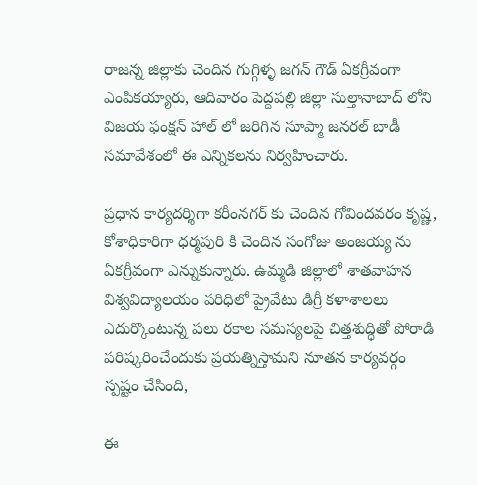రాజన్న జిల్లాకు చెందిన గుగ్గిళ్ళ జగన్ గౌడ్ ఏకగ్రీవంగా ఎంపికయ్యారు, ఆదివారం పెద్దపల్లి జిల్లా సుల్తానాబాద్ లోని విజయ ఫంక్షన్ హాల్ లో జరిగిన సూప్మా జనరల్ బాడీ సమావేశంలో ఈ ఎన్నికలను నిర్వహించారు.

ప్రధాన కార్యదర్శిగా కరీంనగర్ కు చెందిన గోవిందవరం కృష్ణ, కోశాధికారిగా ధర్మపురి కి చెందిన సంగోజు అంజయ్య ను ఏకగ్రీవంగా ఎన్నుకున్నారు. ఉమ్మడి జిల్లాలో శాతవాహన విశ్వవిద్యాలయం పరిధిలో ప్రైవేటు డిగ్రీ కళాశాలలు ఎదుర్కొంటున్న పలు రకాల సమస్యలపై చిత్తశుద్ధితో పోరాడి పరిష్కరించేందుకు ప్రయత్నిస్తామని నూతన కార్యవర్గం స్పష్టం చేసింది,

ఈ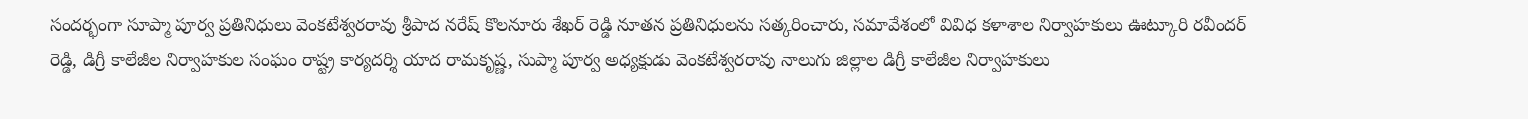సందర్భంగా సూప్మా పూర్వ ప్రతినిధులు వెంకటేశ్వరరావు శ్రీపాద నరేష్ కొలనూరు శేఖర్ రెడ్డి నూతన ప్రతినిధులను సత్కరించారు, సమావేశంలో వివిధ కళాశాల నిర్వాహకులు ఊట్కూరి రవీందర్ రెడ్డి, డిగ్రీ కాలేజీల నిర్వాహకుల సంఘం రాష్ట్ర కార్యదర్శి యాద రామకృష్ణ, సుప్మా పూర్వ అధ్యక్షుడు వెంకటేశ్వరరావు నాలుగు జిల్లాల డిగ్రీ కాలేజీల నిర్వాహకులు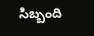సిబ్బంది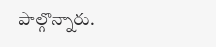పాల్గొన్నారు.